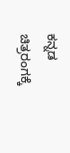ಕನ್ನಡ ಚಿತ್ರರಂಗಕ್ಕೆ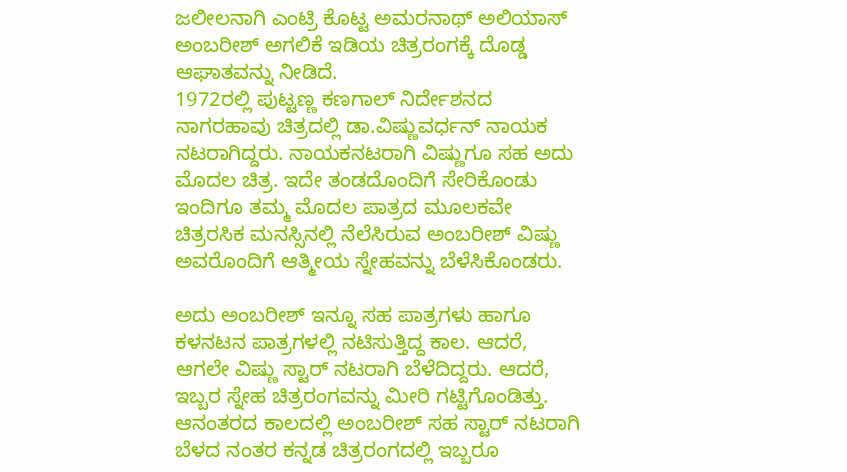ಜಲೀಲನಾಗಿ ಎಂಟ್ರಿ ಕೊಟ್ಟ ಅಮರನಾಥ್ ಅಲಿಯಾಸ್ ಅಂಬರೀಶ್ ಅಗಲಿಕೆ ಇಡಿಯ ಚಿತ್ರರಂಗಕ್ಕೆ ದೊಡ್ಡ ಆಘಾತವನ್ನು ನೀಡಿದೆ.
1972ರಲ್ಲಿ ಪುಟ್ಟಣ್ಣ ಕಣಗಾಲ್ ನಿರ್ದೇಶನದ ನಾಗರಹಾವು ಚಿತ್ರದಲ್ಲಿ ಡಾ.ವಿಷ್ಣುವರ್ಧನ್ ನಾಯಕ ನಟರಾಗಿದ್ದರು. ನಾಯಕನಟರಾಗಿ ವಿಷ್ಣುಗೂ ಸಹ ಅದು ಮೊದಲ ಚಿತ್ರ. ಇದೇ ತಂಡದೊಂದಿಗೆ ಸೇರಿಕೊಂಡು ಇಂದಿಗೂ ತಮ್ಮ ಮೊದಲ ಪಾತ್ರದ ಮೂಲಕವೇ ಚಿತ್ರರಸಿಕ ಮನಸ್ಸಿನಲ್ಲಿ ನೆಲೆಸಿರುವ ಅಂಬರೀಶ್ ವಿಷ್ಣು ಅವರೊಂದಿಗೆ ಆತ್ಮೀಯ ಸ್ನೇಹವನ್ನು ಬೆಳೆಸಿಕೊಂಡರು.

ಅದು ಅಂಬರೀಶ್ ಇನ್ನೂ ಸಹ ಪಾತ್ರಗಳು ಹಾಗೂ ಕಳನಟನ ಪಾತ್ರಗಳಲ್ಲಿ ನಟಿಸುತ್ತಿದ್ದ ಕಾಲ. ಆದರೆ, ಆಗಲೇ ವಿಷ್ಣು ಸ್ಟಾರ್ ನಟರಾಗಿ ಬೆಳೆದಿದ್ದರು. ಆದರೆ, ಇಬ್ಬರ ಸ್ನೇಹ ಚಿತ್ರರಂಗವನ್ನು ಮೀರಿ ಗಟ್ಟಿಗೊಂಡಿತ್ತು. ಆನಂತರದ ಕಾಲದಲ್ಲಿ ಅಂಬರೀಶ್ ಸಹ ಸ್ಟಾರ್ ನಟರಾಗಿ ಬೆಳದ ನಂತರ ಕನ್ನಡ ಚಿತ್ರರಂಗದಲ್ಲಿ ಇಬ್ಬರೂ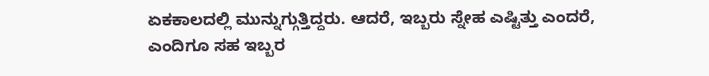ಏಕಕಾಲದಲ್ಲಿ ಮುನ್ನುಗ್ಗುತ್ತಿದ್ದರು. ಆದರೆ, ಇಬ್ಬರು ಸ್ನೇಹ ಎಷ್ಟಿತ್ತು ಎಂದರೆ, ಎಂದಿಗೂ ಸಹ ಇಬ್ಬರ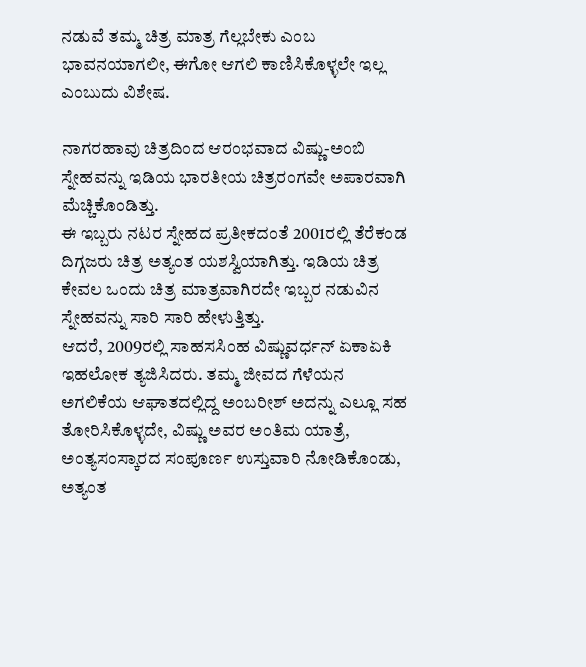ನಡುವೆ ತಮ್ಮ ಚಿತ್ರ ಮಾತ್ರ ಗೆಲ್ಲಬೇಕು ಎಂಬ ಭಾವನಯಾಗಲೀ, ಈಗೋ ಆಗಲಿ ಕಾಣಿಸಿಕೊಳ್ಳಲೇ ಇಲ್ಲ ಎಂಬುದು ವಿಶೇಷ.

ನಾಗರಹಾವು ಚಿತ್ರದಿಂದ ಆರಂಭವಾದ ವಿಷ್ಣು-ಅಂಬಿ ಸ್ನೇಹವನ್ನು ಇಡಿಯ ಭಾರತೀಯ ಚಿತ್ರರಂಗವೇ ಅಪಾರವಾಗಿ ಮೆಚ್ಚಿಕೊಂಡಿತ್ತು.
ಈ ಇಬ್ಬರು ನಟರ ಸ್ನೇಹದ ಪ್ರತೀಕದಂತೆ 2001ರಲ್ಲಿ ತೆರೆಕಂಡ ದಿಗ್ಗಜರು ಚಿತ್ರ ಅತ್ಯಂತ ಯಶಸ್ವಿಯಾಗಿತ್ತು. ಇಡಿಯ ಚಿತ್ರ ಕೇವಲ ಒಂದು ಚಿತ್ರ ಮಾತ್ರವಾಗಿರದೇ ಇಬ್ಬರ ನಡುವಿನ ಸ್ನೇಹವನ್ನು ಸಾರಿ ಸಾರಿ ಹೇಳುತ್ತಿತ್ತು.
ಆದರೆ, 2009ರಲ್ಲಿ ಸಾಹಸಸಿಂಹ ವಿಷ್ಣುವರ್ಧನ್ ಏಕಾಏಕಿ ಇಹಲೋಕ ತ್ಯಜಿಸಿದರು. ತಮ್ಮ ಜೀವದ ಗೆಳೆಯನ ಅಗಲಿಕೆಯ ಆಘಾತದಲ್ಲಿದ್ದ ಅಂಬರೀಶ್ ಅದನ್ನು ಎಲ್ಲೂ ಸಹ ತೋರಿಸಿಕೊಳ್ಳದೇ, ವಿಷ್ಣು ಅವರ ಅಂತಿಮ ಯಾತ್ರೆ, ಅಂತ್ಯಸಂಸ್ಕಾರದ ಸಂಪೂರ್ಣ ಉಸ್ತುವಾರಿ ನೋಡಿಕೊಂಡು, ಅತ್ಯಂತ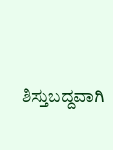ಶಿಸ್ತುಬದ್ದವಾಗಿ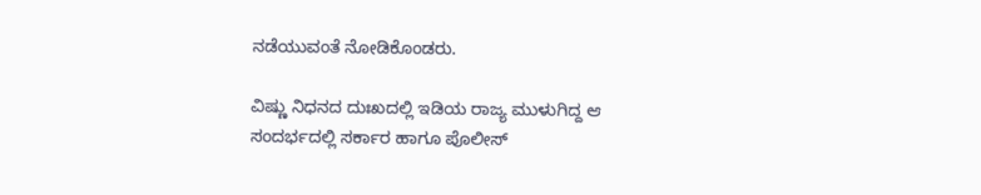ನಡೆಯುವಂತೆ ನೋಡಿಕೊಂಡರು.

ವಿಷ್ಣು ನಿಧನದ ದುಃಖದಲ್ಲಿ ಇಡಿಯ ರಾಜ್ಯ ಮುಳುಗಿದ್ದ ಆ ಸಂದರ್ಭದಲ್ಲಿ ಸರ್ಕಾರ ಹಾಗೂ ಪೊಲೀಸ್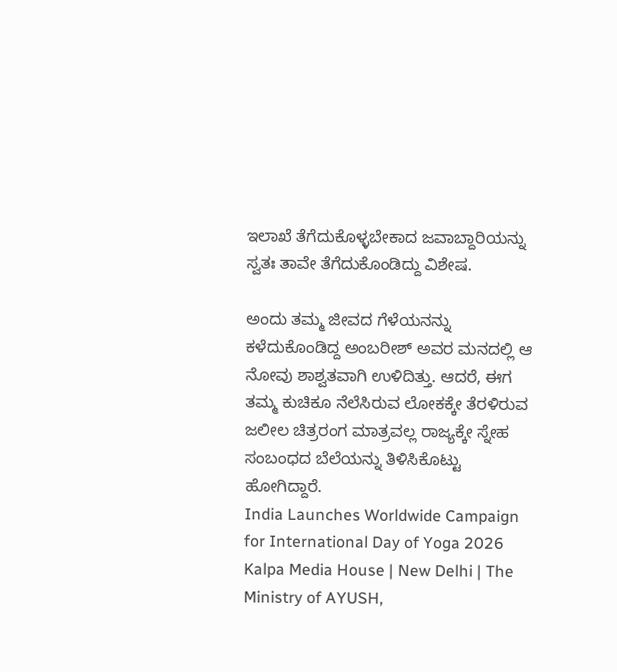ಇಲಾಖೆ ತೆಗೆದುಕೊಳ್ಳಬೇಕಾದ ಜವಾಬ್ದಾರಿಯನ್ನು ಸ್ವತಃ ತಾವೇ ತೆಗೆದುಕೊಂಡಿದ್ದು ವಿಶೇಷ.

ಅಂದು ತಮ್ಮ ಜೀವದ ಗೆಳೆಯನನ್ನು ಕಳೆದುಕೊಂಡಿದ್ದ ಅಂಬರೀಶ್ ಅವರ ಮನದಲ್ಲಿ ಆ ನೋವು ಶಾಶ್ವತವಾಗಿ ಉಳಿದಿತ್ತು. ಆದರೆ, ಈಗ ತಮ್ಮ ಕುಚಿಕೂ ನೆಲೆಸಿರುವ ಲೋಕಕ್ಕೇ ತೆರಳಿರುವ ಜಲೀಲ ಚಿತ್ರರಂಗ ಮಾತ್ರವಲ್ಲ ರಾಜ್ಯಕ್ಕೇ ಸ್ನೇಹ ಸಂಬಂಧದ ಬೆಲೆಯನ್ನು ತಿಳಿಸಿಕೊಟ್ಟು ಹೋಗಿದ್ದಾರೆ.
India Launches Worldwide Campaign for International Day of Yoga 2026
Kalpa Media House | New Delhi | The Ministry of AYUSH,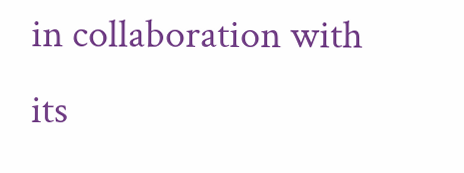in collaboration with its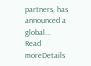partners, has announced a global...
Read moreDetails